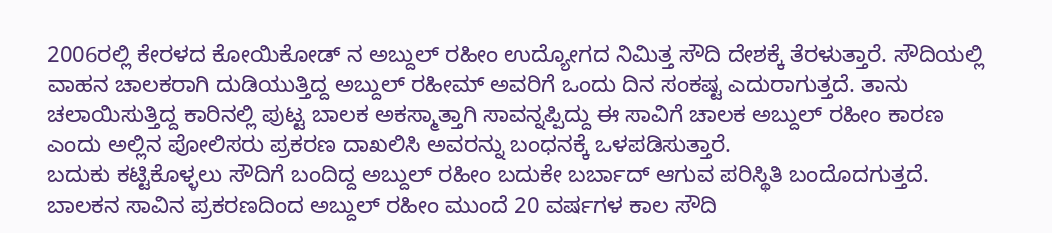2006ರಲ್ಲಿ ಕೇರಳದ ಕೋಯಿಕೋಡ್ ನ ಅಬ್ದುಲ್ ರಹೀಂ ಉದ್ಯೋಗದ ನಿಮಿತ್ತ ಸೌದಿ ದೇಶಕ್ಕೆ ತೆರಳುತ್ತಾರೆ. ಸೌದಿಯಲ್ಲಿ ವಾಹನ ಚಾಲಕರಾಗಿ ದುಡಿಯುತ್ತಿದ್ದ ಅಬ್ದುಲ್ ರಹೀಮ್ ಅವರಿಗೆ ಒಂದು ದಿನ ಸಂಕಷ್ಟ ಎದುರಾಗುತ್ತದೆ. ತಾನು ಚಲಾಯಿಸುತ್ತಿದ್ದ ಕಾರಿನಲ್ಲಿ ಪುಟ್ಟ ಬಾಲಕ ಅಕಸ್ಮಾತ್ತಾಗಿ ಸಾವನ್ನಪ್ಪಿದ್ದು ಈ ಸಾವಿಗೆ ಚಾಲಕ ಅಬ್ದುಲ್ ರಹೀಂ ಕಾರಣ ಎಂದು ಅಲ್ಲಿನ ಪೋಲಿಸರು ಪ್ರಕರಣ ದಾಖಲಿಸಿ ಅವರನ್ನು ಬಂಧನಕ್ಕೆ ಒಳಪಡಿಸುತ್ತಾರೆ.
ಬದುಕು ಕಟ್ಟಿಕೊಳ್ಳಲು ಸೌದಿಗೆ ಬಂದಿದ್ದ ಅಬ್ದುಲ್ ರಹೀಂ ಬದುಕೇ ಬರ್ಬಾದ್ ಆಗುವ ಪರಿಸ್ಥಿತಿ ಬಂದೊದಗುತ್ತದೆ. ಬಾಲಕನ ಸಾವಿನ ಪ್ರಕರಣದಿಂದ ಅಬ್ದುಲ್ ರಹೀಂ ಮುಂದೆ 20 ವರ್ಷಗಳ ಕಾಲ ಸೌದಿ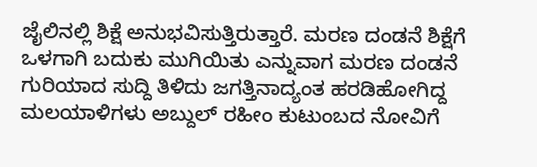ಜೈಲಿನಲ್ಲಿ ಶಿಕ್ಷೆ ಅನುಭವಿಸುತ್ತಿರುತ್ತಾರೆ. ಮರಣ ದಂಡನೆ ಶಿಕ್ಷೆಗೆ ಒಳಗಾಗಿ ಬದುಕು ಮುಗಿಯಿತು ಎನ್ನುವಾಗ ಮರಣ ದಂಡನೆ ಗುರಿಯಾದ ಸುದ್ದಿ ತಿಳಿದು ಜಗತ್ತಿನಾದ್ಯಂತ ಹರಡಿಹೋಗಿದ್ದ ಮಲಯಾಳಿಗಳು ಅಬ್ದುಲ್ ರಹೀಂ ಕುಟುಂಬದ ನೋವಿಗೆ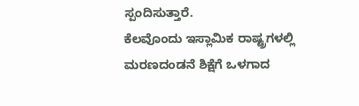ಸ್ಪಂದಿಸುತ್ತಾರೆ.
ಕೆಲವೊಂದು ಇಸ್ಲಾಮಿಕ ರಾಷ್ಟ್ರಗಳಲ್ಲಿ ಮರಣದಂಡನೆ ಶಿಕ್ಷೆಗೆ ಒಳಗಾದ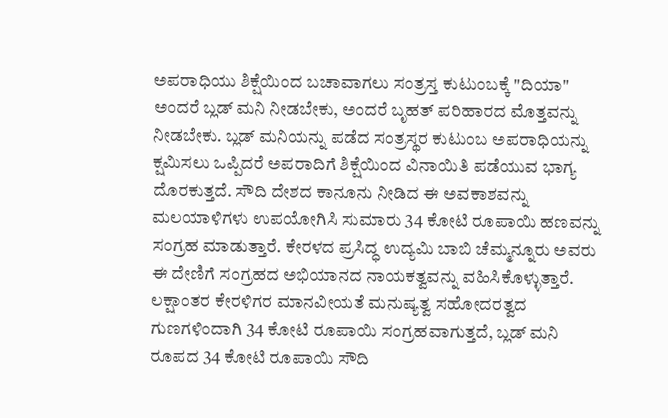ಅಪರಾಧಿಯು ಶಿಕ್ಷೆಯಿಂದ ಬಚಾವಾಗಲು ಸಂತ್ರಸ್ತ ಕುಟುಂಬಕ್ಕೆ "ದಿಯಾ" ಅಂದರೆ ಬ್ಲಡ್ ಮನಿ ನೀಡಬೇಕು, ಅಂದರೆ ಬೃಹತ್ ಪರಿಹಾರದ ಮೊತ್ತವನ್ನು ನೀಡಬೇಕು. ಬ್ಲಡ್ ಮನಿಯನ್ನು ಪಡೆದ ಸಂತ್ರಸ್ಥರ ಕುಟುಂಬ ಅಪರಾಧಿಯನ್ನು ಕ್ಷಮಿಸಲು ಒಪ್ಪಿದರೆ ಅಪರಾದಿಗೆ ಶಿಕ್ಷೆಯಿಂದ ವಿನಾಯಿತಿ ಪಡೆಯುವ ಭಾಗ್ಯ ದೊರಕುತ್ತದೆ. ಸೌದಿ ದೇಶದ ಕಾನೂನು ನೀಡಿದ ಈ ಅವಕಾಶವನ್ನು ಮಲಯಾಳಿಗಳು ಉಪಯೋಗಿಸಿ ಸುಮಾರು 34 ಕೋಟಿ ರೂಪಾಯಿ ಹಣವನ್ನು ಸಂಗ್ರಹ ಮಾಡುತ್ತಾರೆ. ಕೇರಳದ ಪ್ರಸಿದ್ಧ ಉದ್ಯಮಿ ಬಾಬಿ ಚೆಮ್ಮನ್ನೂರು ಅವರು ಈ ದೇಣಿಗೆ ಸಂಗ್ರಹದ ಅಭಿಯಾನದ ನಾಯಕತ್ವವನ್ನು ವಹಿಸಿಕೊಳ್ಳುತ್ತಾರೆ. ಲಕ್ಷಾಂತರ ಕೇರಳಿಗರ ಮಾನವೀಯತೆ ಮನುಷ್ಯತ್ವ ಸಹೋದರತ್ವದ ಗುಣಗಳಿಂದಾಗಿ 34 ಕೋಟಿ ರೂಪಾಯಿ ಸಂಗ್ರಹವಾಗುತ್ತದೆ, ಬ್ಲಡ್ ಮನಿ ರೂಪದ 34 ಕೋಟಿ ರೂಪಾಯಿ ಸೌದಿ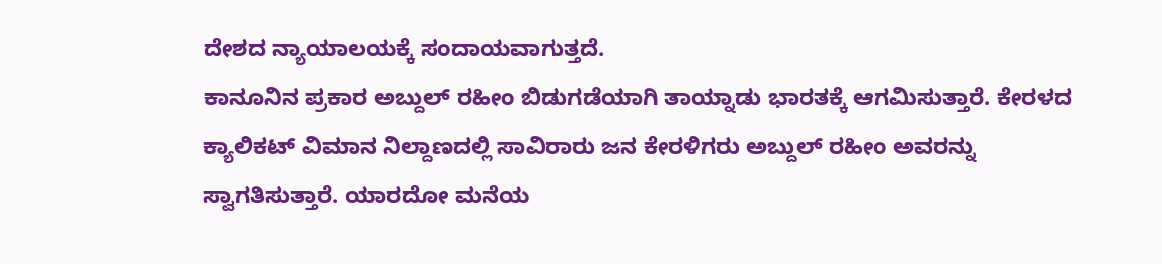ದೇಶದ ನ್ಯಾಯಾಲಯಕ್ಕೆ ಸಂದಾಯವಾಗುತ್ತದೆ.
ಕಾನೂನಿನ ಪ್ರಕಾರ ಅಬ್ದುಲ್ ರಹೀಂ ಬಿಡುಗಡೆಯಾಗಿ ತಾಯ್ನಾಡು ಭಾರತಕ್ಕೆ ಆಗಮಿಸುತ್ತಾರೆ. ಕೇರಳದ ಕ್ಯಾಲಿಕಟ್ ವಿಮಾನ ನಿಲ್ದಾಣದಲ್ಲಿ ಸಾವಿರಾರು ಜನ ಕೇರಳಿಗರು ಅಬ್ದುಲ್ ರಹೀಂ ಅವರನ್ನು ಸ್ವಾಗತಿಸುತ್ತಾರೆ. ಯಾರದೋ ಮನೆಯ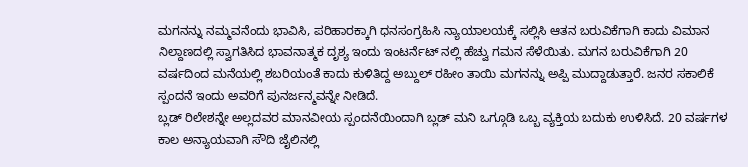ಮಗನನ್ನು ನಮ್ಮವನೆಂದು ಭಾವಿಸಿ, ಪರಿಹಾರಕ್ಕಾಗಿ ಧನಸಂಗ್ರಹಿಸಿ ನ್ಯಾಯಾಲಯಕ್ಕೆ ಸಲ್ಲಿಸಿ ಆತನ ಬರುವಿಕೆಗಾಗಿ ಕಾದು ವಿಮಾನ ನಿಲ್ದಾಣದಲ್ಲಿ ಸ್ವಾಗತಿಸಿದ ಭಾವನಾತ್ಮಕ ದೃಶ್ಯ ಇಂದು ಇಂಟರ್ನೆಟ್ ನಲ್ಲಿ ಹೆಚ್ವು ಗಮನ ಸೆಳೆಯಿತು. ಮಗನ ಬರುವಿಕೆಗಾಗಿ 20 ವರ್ಷದಿಂದ ಮನೆಯಲ್ಲಿ ಶಬರಿಯಂತೆ ಕಾದು ಕುಳಿತಿದ್ದ ಅಬ್ದುಲ್ ರಹೀಂ ತಾಯಿ ಮಗನನ್ನು ಅಪ್ಪಿ ಮುದ್ದಾಡುತ್ತಾರೆ. ಜನರ ಸಕಾಲಿಕೆ ಸ್ಪಂದನೆ ಇಂದು ಅವರಿಗೆ ಪುನರ್ಜನ್ಮವನ್ನೇ ನೀಡಿದೆ.
ಬ್ಲಡ್ ರಿಲೇಶನ್ನೇ ಅಲ್ಲದವರ ಮಾನವೀಯ ಸ್ಪಂದನೆಯಿಂದಾಗಿ ಬ್ಲಡ್ ಮನಿ ಒಗ್ಗೂಡಿ ಒಬ್ಬ ವ್ಯಕ್ತಿಯ ಬದುಕು ಉಳಿಸಿದೆ. 20 ವರ್ಷಗಳ ಕಾಲ ಅನ್ಯಾಯವಾಗಿ ಸೌದಿ ಜೈಲಿನಲ್ಲಿ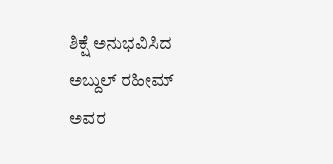ಶಿಕ್ಷೆ ಅನುಭವಿಸಿದ ಅಬ್ದುಲ್ ರಹೀಮ್ ಅವರ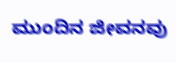ಮುಂದಿನ ಜೀವನವು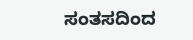ಸಂತಸದಿಂದ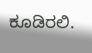ಕೂಡಿರಲಿ.